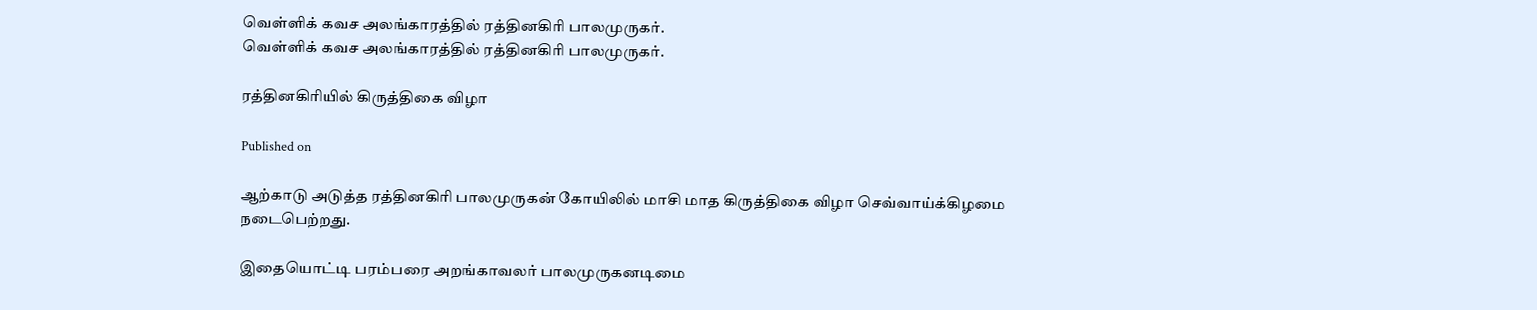வெள்ளிக் கவச அலங்காரத்தில் ரத்தினகிரி பாலமுருகர்.
வெள்ளிக் கவச அலங்காரத்தில் ரத்தினகிரி பாலமுருகர்.

ரத்தினகிரியில் கிருத்திகை விழா

Published on

ஆற்காடு அடுத்த ரத்தினகிரி பாலமுருகன் கோயிலில் மாசி மாத கிருத்திகை விழா செவ்வாய்க்கிழமை நடைபெற்றது.

இதையொட்டி பரம்பரை அறங்காவலர் பாலமுருகனடிமை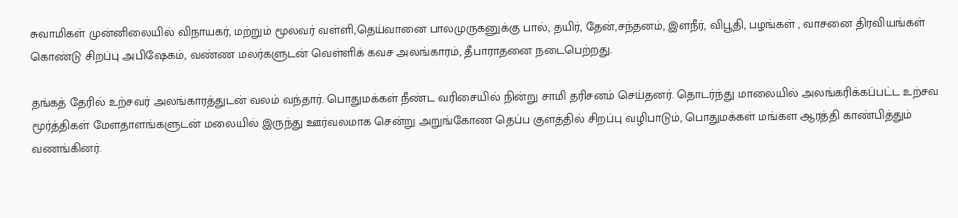சுவாமிகள் முன்னிலையில் விநாயகர், மற்றும் மூலவர் வள்ளி,தெய்வானை பாலமுருகனுக்கு பால், தயிர், தேன்,சந்தனம், இளநீர், விபூதி, பழங்கள் , வாசனை திரவியங்கள் கொண்டு சிறப்பு அபிஷேகம், வண்ண மலர்களுடன் வெள்ளிக் கவச அலங்காரம், தீபாராதனை நடைபெற்றது.

தங்கத் தேரில் உற்சவர் அலங்காரத்துடன் வலம் வந்தார். பொதுமக்கள் நீண்ட வரிசையில் நின்று சாமி தரிசனம் செய்தனர். தொடர்ந்து மாலையில் அலங்கரிக்கப்பட்ட உற்சவ மூர்த்திகள் மேளதாளங்களுடன் மலையில் இருந்து ஊர்வலமாக சென்று அறுங்கோண தெப்ப குளத்தில் சிறப்பு வழிபாடும், பொதுமக்கள் மங்கள ஆரத்தி காண்பித்தும் வணங்கினர்.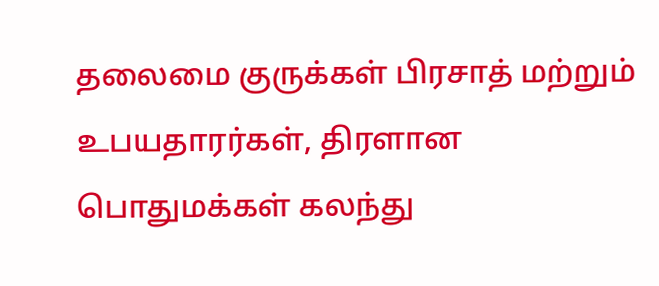தலைமை குருக்கள் பிரசாத் மற்றும் உபயதாரர்கள், திரளான பொதுமக்கள் கலந்து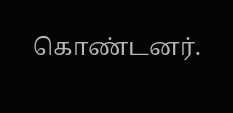கொண்டனர்.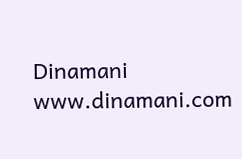Dinamani
www.dinamani.com